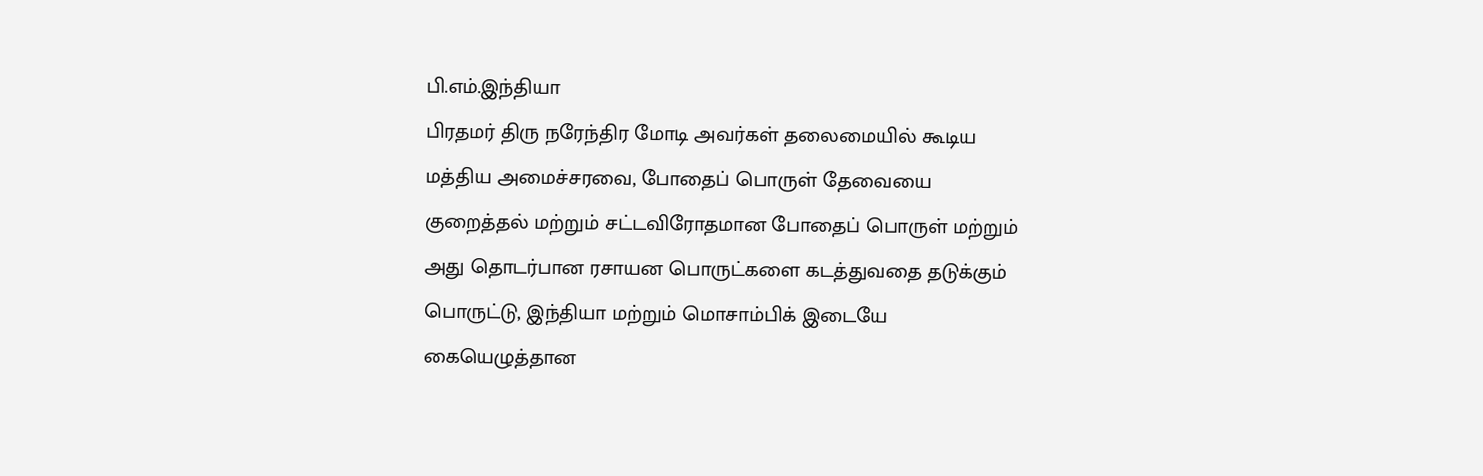பி.எம்.இந்தியா
பிரதமர் திரு நரேந்திர மோடி அவர்கள் தலைமையில் கூடிய மத்திய அமைச்சரவை, போதைப் பொருள் தேவையை குறைத்தல் மற்றும் சட்டவிரோதமான போதைப் பொருள் மற்றும் அது தொடர்பான ரசாயன பொருட்களை கடத்துவதை தடுக்கும் பொருட்டு, இந்தியா மற்றும் மொசாம்பிக் இடையே கையெழுத்தான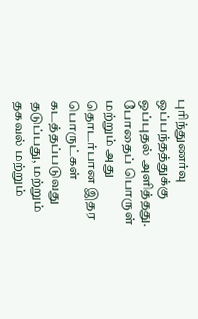புரிந்துணர்வு ஒப்பந்தத்துக்கு ஒப்புதல் அளித்தது.
போதைப் பொருள் மற்றும் அது தொடர்பான இதர பொருட்கள் கடத்தப்படுவது தடுப்பது, மற்றும் தகவல் மற்றும்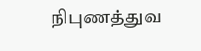நிபுணத்துவ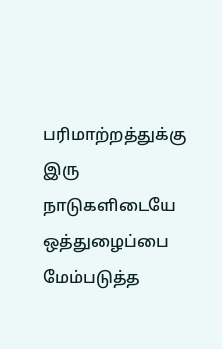பரிமாற்றத்துக்கு இரு நாடுகளிடையே ஒத்துழைப்பை மேம்படுத்த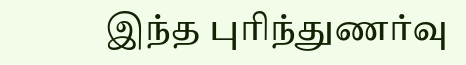இந்த புரிந்துணர்வு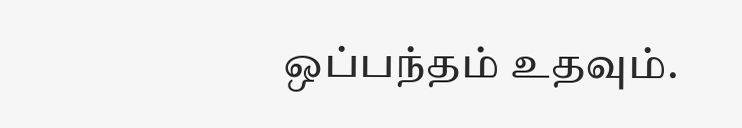ஒப்பந்தம் உதவும்.